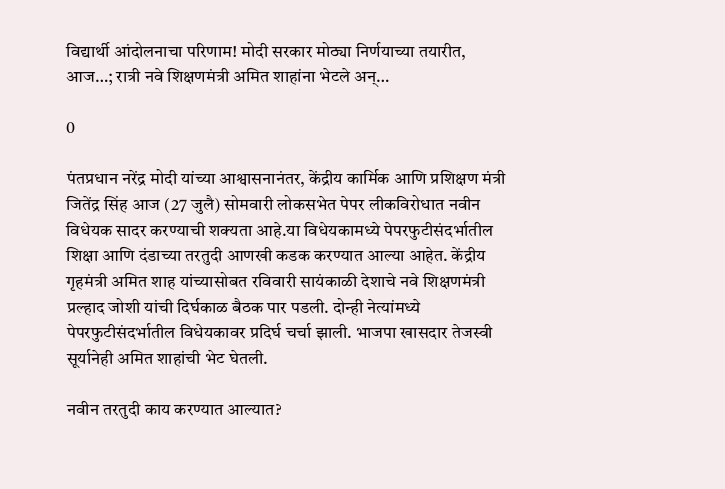विद्यार्थी आंदोलनाचा परिणाम! मोदी सरकार मोठ्या निर्णयाच्या तयारीत, आज…; रात्री नवे शिक्षणमंत्री अमित शाहांना भेटले अन्…

0

पंतप्रधान नरेंद्र मोदी यांच्या आश्वासनानंतर, केंद्रीय कार्मिक आणि प्रशिक्षण मंत्री जितेंद्र सिंह आज (27 जुलै) सोमवारी लोकसभेत पेपर लीकविरोधात नवीन विधेयक सादर करण्याची शक्यता आहे.या विधेयकामध्ये पेपरफुटीसंदर्भातील शिक्षा आणि दंडाच्या तरतुदी आणखी कडक करण्यात आल्या आहेत. केंद्रीय गृहमंत्री अमित शाह यांच्यासोबत रविवारी सायंकाळी देशाचे नवे शिक्षणमंत्री प्रल्हाद जोशी यांची दिर्घकाळ बैठक पार पडली. दोन्ही नेत्यांमध्ये पेपरफुटीसंदर्भातील विधेयकावर प्रदिर्घ चर्चा झाली. भाजपा खासदार तेजस्वी सूर्यानेही अमित शाहांची भेट घेतली.

नवीन तरतुदी काय करण्यात आल्यात?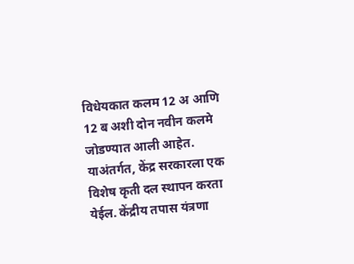विधेयकात कलम 12 अ आणि 12 ब अशी दोन नवीन कलमे जोडण्यात आली आहेत. याअंतर्गत, केंद्र सरकारला एक विशेष कृती दल स्थापन करता येईल. केंद्रीय तपास यंत्रणा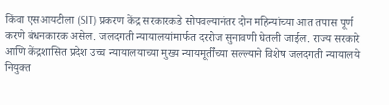किंवा एसआयटीला (SIT) प्रकरण केंद्र सरकारकडे सोपवल्यानंतर दोन महिन्यांच्या आत तपास पूर्ण करणे बंधनकारक असेल. जलदगती न्यायालयांमार्फत दररोज सुनावणी घेतली जाईल. राज्य सरकारे आणि केंद्रशासित प्रदेश उच्च न्यायालयाच्या मुख्य न्यायमूर्तींच्या सल्ल्याने विशेष जलदगती न्यायालये नियुक्त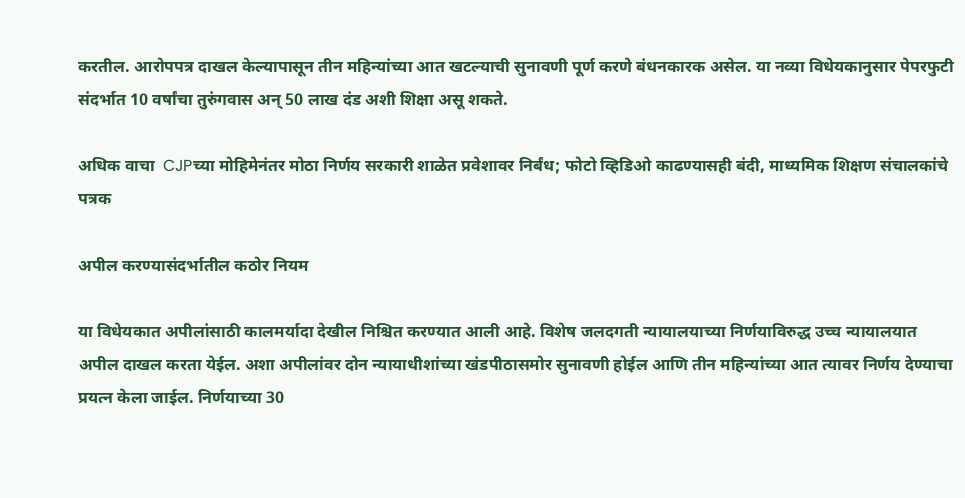करतील. आरोपपत्र दाखल केल्यापासून तीन महिन्यांच्या आत खटल्याची सुनावणी पूर्ण करणे बंधनकारक असेल. या नव्या विधेयकानुसार पेपरफुटी संदर्भात 10 वर्षांचा तुरुंगवास अन् 50 लाख दंड अशी शिक्षा असू शकते.

अधिक वाचा  CJPच्या मोहिमेनंतर मोठा निर्णय सरकारी शाळेत प्रवेशावर निर्बंध; फोटो व्हिडिओ काढण्यासही बंदी, माध्यमिक शिक्षण संचालकांचे पत्रक

अपील करण्यासंदर्भातील कठोर नियम

या विधेयकात अपीलांसाठी कालमर्यादा देखील निश्चित करण्यात आली आहे. विशेष जलदगती न्यायालयाच्या निर्णयाविरुद्ध उच्च न्यायालयात अपील दाखल करता येईल. अशा अपीलांवर दोन न्यायाधीशांच्या खंडपीठासमोर सुनावणी होईल आणि तीन महिन्यांच्या आत त्यावर निर्णय देण्याचा प्रयत्न केला जाईल. निर्णयाच्या 30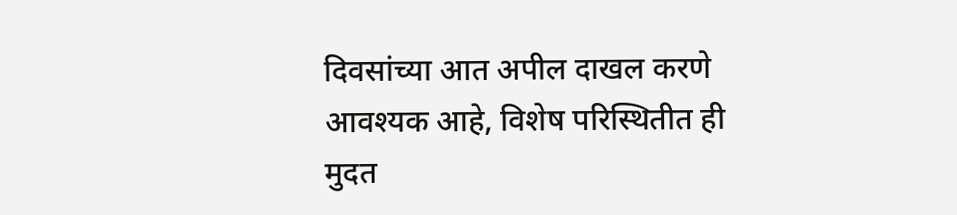दिवसांच्या आत अपील दाखल करणे आवश्यक आहे, विशेष परिस्थितीत ही मुदत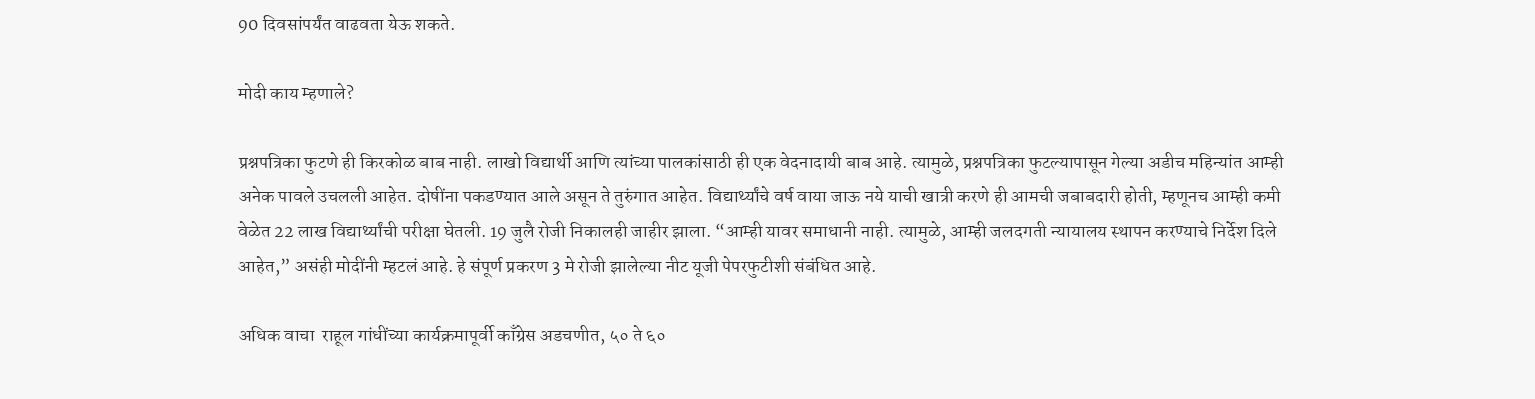90 दिवसांपर्यंत वाढवता येऊ शकते.

मोदी काय म्हणाले?

प्रश्नपत्रिका फुटणे ही किरकोळ बाब नाही. लाखो विद्यार्थी आणि त्यांच्या पालकांसाठी ही एक वेदनादायी बाब आहे. त्यामुळे, प्रश्नपत्रिका फुटल्यापासून गेल्या अडीच महिन्यांत आम्ही अनेक पावले उचलली आहेत. दोषींना पकडण्यात आले असून ते तुरुंगात आहेत. विद्यार्थ्यांचे वर्ष वाया जाऊ नये याची खात्री करणे ही आमची जबाबदारी होती, म्हणूनच आम्ही कमी वेळेत 22 लाख विद्यार्थ्यांची परीक्षा घेतली. 19 जुलै रोजी निकालही जाहीर झाला. “आम्ही यावर समाधानी नाही. त्यामुळे, आम्ही जलदगती न्यायालय स्थापन करण्याचे निर्देश दिले आहेत,” असंही मोदींनी म्हटलं आहे. हे संपूर्ण प्रकरण 3 मे रोजी झालेल्या नीट यूजी पेपरफुटीशी संबंधित आहे.

अधिक वाचा  राहूल गांधींच्या कार्यक्रमापूर्वी काँग्रेस अडचणीत, ५० ते ६०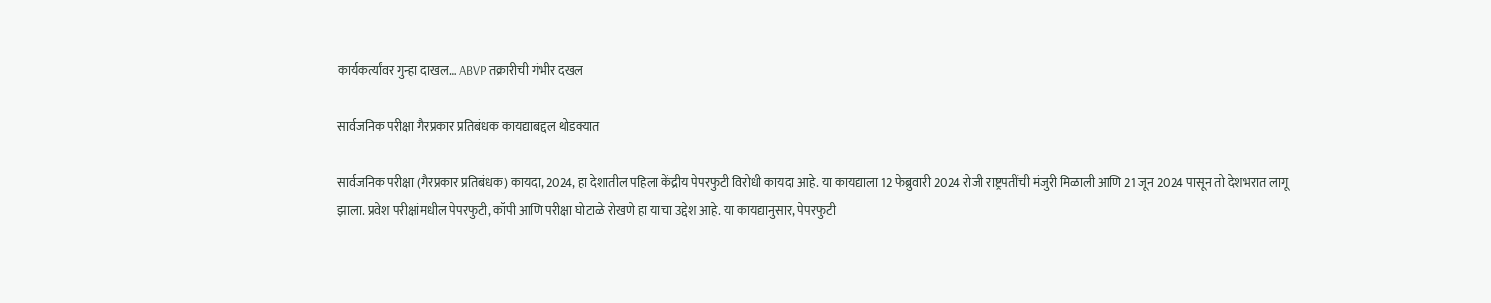कार्यकर्त्यांवर गुन्हा दाखल… ABVP तक्रारीची गंभीर दखल

सार्वजनिक परीक्षा गैरप्रकार प्रतिबंधक कायद्याबद्दल थोडक्यात

सार्वजनिक परीक्षा (गैरप्रकार प्रतिबंधक) कायदा, 2024, हा देशातील पहिला केंद्रीय पेपरफुटी विरोधी कायदा आहे. या कायद्याला 12 फेब्रुवारी 2024 रोजी राष्ट्रपतींची मंजुरी मिळाली आणि 21 जून 2024 पासून तो देशभरात लागू झाला. प्रवेश परीक्षांमधील पेपरफुटी, कॉपी आणि परीक्षा घोटाळे रोखणे हा याचा उद्देश आहे. या कायद्यानुसार, पेपरफुटी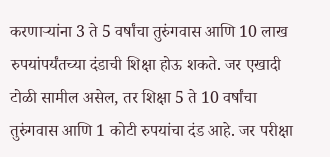करणाऱ्यांना 3 ते 5 वर्षांचा तुरुंगवास आणि 10 लाख रुपयांपर्यंतच्या दंडाची शिक्षा होऊ शकते. जर एखादी टोळी सामील असेल, तर शिक्षा 5 ते 10 वर्षांचा तुरुंगवास आणि 1 कोटी रुपयांचा दंड आहे. जर परीक्षा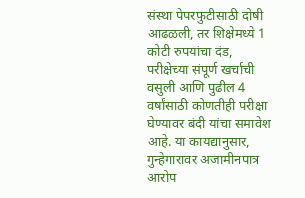संस्था पेपरफुटीसाठी दोषी आढळली, तर शिक्षेमध्ये 1 कोटी रुपयांचा दंड, परीक्षेच्या संपूर्ण खर्चाची वसुली आणि पुढील 4 वर्षांसाठी कोणतीही परीक्षा घेण्यावर बंदी यांचा समावेश आहे. या कायद्यानुसार, गुन्हेगारावर अजामीनपात्र आरोप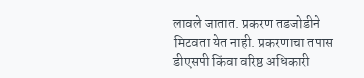लावले जातात. प्रकरण तडजोडीने मिटवता येत नाही. प्रकरणाचा तपास डीएसपी किंवा वरिष्ठ अधिकारी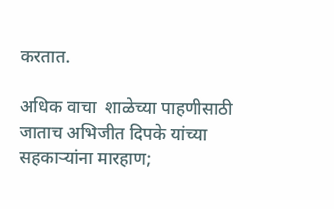करतात.

अधिक वाचा  शाळेच्या पाहणीसाठी जाताच अभिजीत दिपके यांच्या सहकाऱ्यांना मारहाण;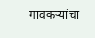गावकऱ्यांचा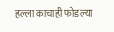हल्ला काचाही फोडल्या